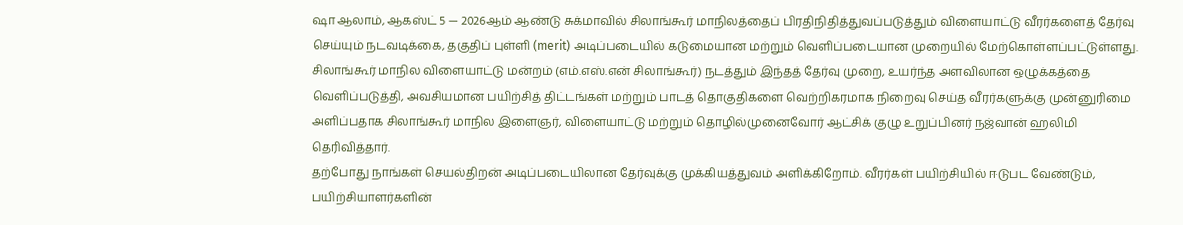ஷா ஆலாம், ஆகஸ்ட் 5 — 2026ஆம் ஆண்டு சுக்மாவில் சிலாங்கூர் மாநிலத்தைப் பிரதிநிதித்துவப்படுத்தும் விளையாட்டு வீரர்களைத் தேர்வு செய்யும் நடவடிக்கை, தகுதிப் புள்ளி (merit) அடிப்படையில் கடுமையான மற்றும் வெளிப்படையான முறையில் மேற்கொள்ளப்பட்டுள்ளது.
சிலாங்கூர் மாநில விளையாட்டு மன்றம் (எம்.எஸ்.என் சிலாங்கூர்) நடத்தும் இந்தத் தேர்வு முறை, உயர்ந்த அளவிலான ஒழுக்கத்தை வெளிப்படுத்தி, அவசியமான பயிற்சித் திட்டங்கள் மற்றும் பாடத் தொகுதிகளை வெற்றிகரமாக நிறைவு செய்த வீரர்களுக்கு முன்னுரிமை அளிப்பதாக சிலாங்கூர் மாநில இளைஞர், விளையாட்டு மற்றும் தொழில்முனைவோர் ஆட்சிக் குழு உறுப்பினர் நஜ்வான் ஹலிமி தெரிவித்தார்.
தற்போது நாங்கள் செயல்திறன் அடிப்படையிலான தேர்வுக்கு முக்கியத்துவம் அளிக்கிறோம். வீரர்கள் பயிற்சியில் ஈடுபட வேண்டும், பயிற்சியாளர்களின்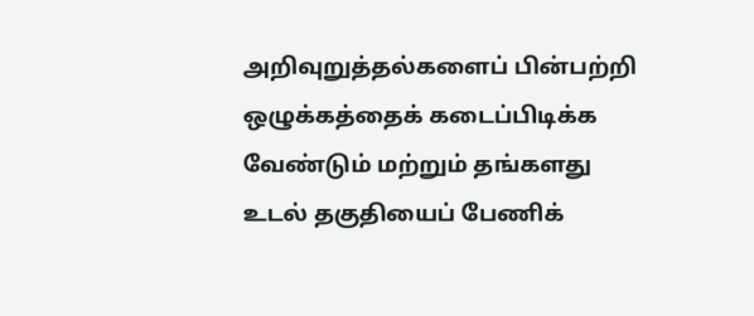அறிவுறுத்தல்களைப் பின்பற்றி ஒழுக்கத்தைக் கடைப்பிடிக்க வேண்டும் மற்றும் தங்களது உடல் தகுதியைப் பேணிக்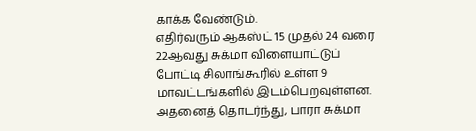காக்க வேண்டும்.
எதிர்வரும் ஆகஸ்ட் 15 முதல் 24 வரை 22ஆவது சுக்மா விளையாட்டுப் போட்டி சிலாங்கூரில் உள்ள 9 மாவட்டங்களில் இடம்பெறவுள்ளன. அதனைத் தொடர்ந்து, பாரா சுக்மா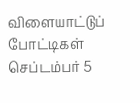விளையாட்டுப் போட்டிகள் செப்டம்பர் 5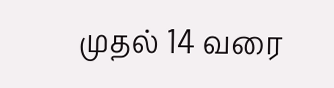முதல் 14 வரை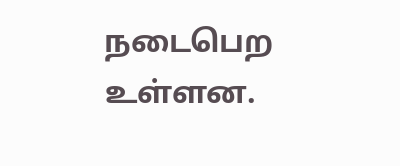நடைபெற உள்ளன.